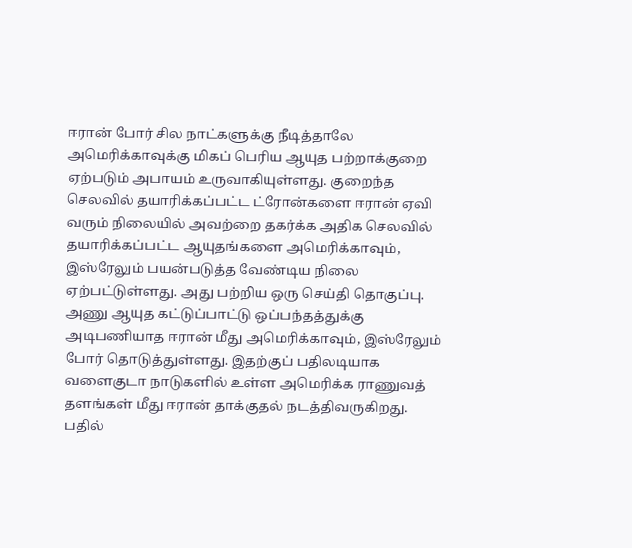ஈரான் போர் சில நாட்களுக்கு நீடித்தாலே அமெரிக்காவுக்கு மிகப் பெரிய ஆயுத பற்றாக்குறை ஏற்படும் அபாயம் உருவாகியுள்ளது. குறைந்த செலவில் தயாரிக்கப்பட்ட ட்ரோன்களை ஈரான் ஏவி வரும் நிலையில் அவற்றை தகர்க்க அதிக செலவில் தயாரிக்கப்பட்ட ஆயுதங்களை அமெரிக்காவும், இஸ்ரேலும் பயன்படுத்த வேண்டிய நிலை ஏற்பட்டுள்ளது. அது பற்றிய ஒரு செய்தி தொகுப்பு.
அணு ஆயுத கட்டுப்பாட்டு ஒப்பந்தத்துக்கு அடிபணியாத ஈரான் மீது அமெரிக்காவும், இஸ்ரேலும் போர் தொடுத்துள்ளது. இதற்குப் பதிலடியாக வளைகுடா நாடுகளில் உள்ள அமெரிக்க ராணுவத் தளங்கள் மீது ஈரான் தாக்குதல் நடத்திவருகிறது.
பதில்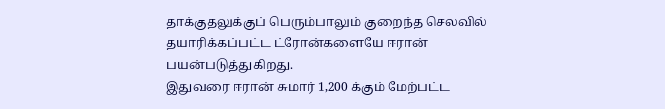தாக்குதலுக்குப் பெரும்பாலும் குறைந்த செலவில் தயாரிக்கப்பட்ட ட்ரோன்களையே ஈரான் பயன்படுத்துகிறது.
இதுவரை ஈரான் சுமார் 1,200 க்கும் மேற்பட்ட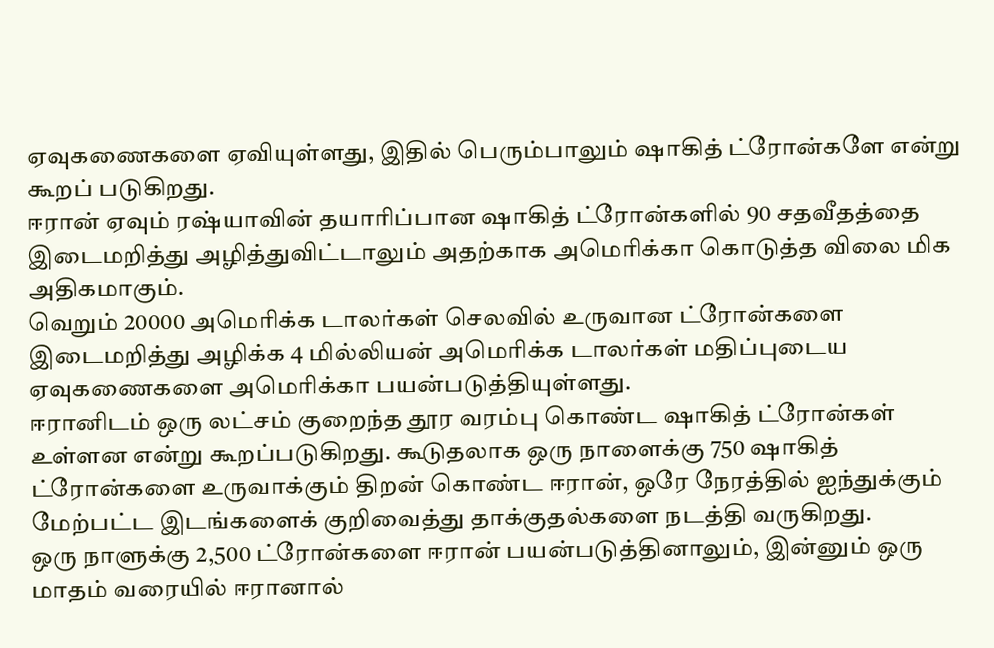ஏவுகணைகளை ஏவியுள்ளது, இதில் பெரும்பாலும் ஷாகித் ட்ரோன்களே என்று கூறப் படுகிறது.
ஈரான் ஏவும் ரஷ்யாவின் தயாரிப்பான ஷாகித் ட்ரோன்களில் 90 சதவீதத்தை இடைமறித்து அழித்துவிட்டாலும் அதற்காக அமெரிக்கா கொடுத்த விலை மிக அதிகமாகும்.
வெறும் 20000 அமெரிக்க டாலர்கள் செலவில் உருவான ட்ரோன்களை இடைமறித்து அழிக்க 4 மில்லியன் அமெரிக்க டாலர்கள் மதிப்புடைய ஏவுகணைகளை அமெரிக்கா பயன்படுத்தியுள்ளது.
ஈரானிடம் ஒரு லட்சம் குறைந்த தூர வரம்பு கொண்ட ஷாகித் ட்ரோன்கள் உள்ளன என்று கூறப்படுகிறது. கூடுதலாக ஒரு நாளைக்கு 750 ஷாகித் ட்ரோன்களை உருவாக்கும் திறன் கொண்ட ஈரான், ஒரே நேரத்தில் ஐந்துக்கும் மேற்பட்ட இடங்களைக் குறிவைத்து தாக்குதல்களை நடத்தி வருகிறது.
ஒரு நாளுக்கு 2,500 ட்ரோன்களை ஈரான் பயன்படுத்தினாலும், இன்னும் ஒரு மாதம் வரையில் ஈரானால்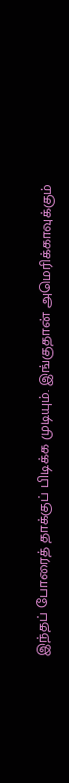இந்தப் போரைத் தாக்குப் பிடிக்க முடியும். இங்குதான் அமெரிக்காவுக்கும்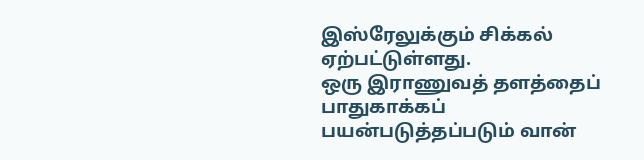இஸ்ரேலுக்கும் சிக்கல் ஏற்பட்டுள்ளது.
ஒரு இராணுவத் தளத்தைப் பாதுகாக்கப் பயன்படுத்தப்படும் வான்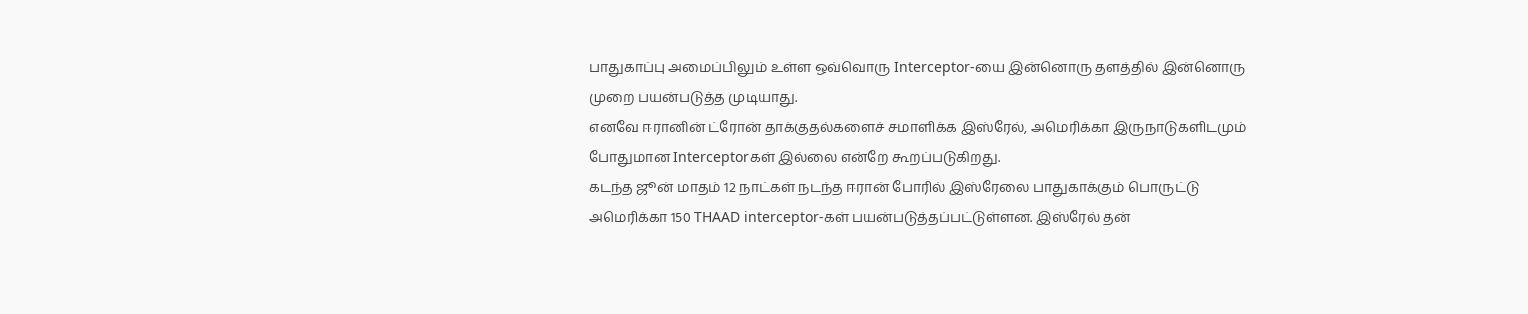பாதுகாப்பு அமைப்பிலும் உள்ள ஒவ்வொரு Interceptor-யை இன்னொரு தளத்தில் இன்னொரு முறை பயன்படுத்த முடியாது.
எனவே ஈரானின் ட்ரோன் தாக்குதல்களைச் சமாளிக்க இஸ்ரேல், அமெரிக்கா இருநாடுகளிடமும் போதுமான Interceptorகள் இல்லை என்றே கூறப்படுகிறது.
கடந்த ஜூன் மாதம் 12 நாட்கள் நடந்த ஈரான் போரில் இஸ்ரேலை பாதுகாக்கும் பொருட்டு அமெரிக்கா 150 THAAD interceptor-கள் பயன்படுத்தப்பட்டுள்ளன. இஸ்ரேல் தன்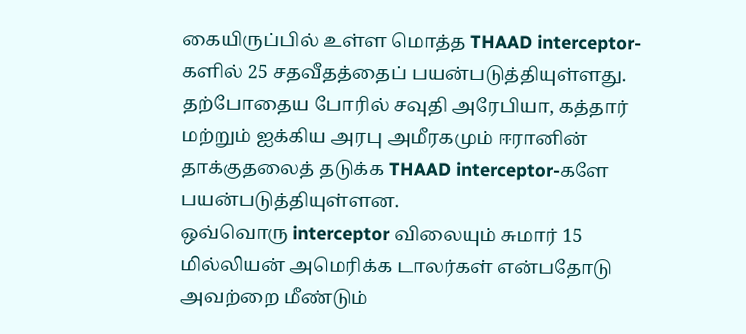கையிருப்பில் உள்ள மொத்த THAAD interceptor-களில் 25 சதவீதத்தைப் பயன்படுத்தியுள்ளது.
தற்போதைய போரில் சவுதி அரேபியா, கத்தார் மற்றும் ஐக்கிய அரபு அமீரகமும் ஈரானின் தாக்குதலைத் தடுக்க THAAD interceptor-களே பயன்படுத்தியுள்ளன.
ஒவ்வொரு interceptor விலையும் சுமார் 15 மில்லியன் அமெரிக்க டாலர்கள் என்பதோடு அவற்றை மீண்டும்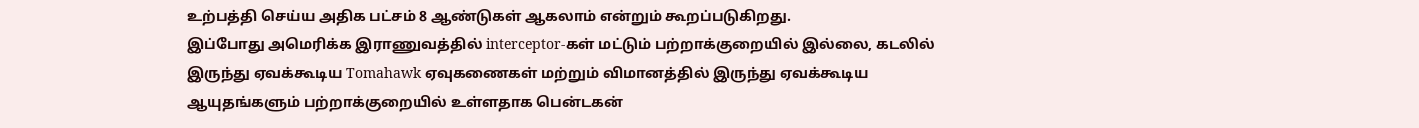உற்பத்தி செய்ய அதிக பட்சம் 8 ஆண்டுகள் ஆகலாம் என்றும் கூறப்படுகிறது.
இப்போது அமெரிக்க இராணுவத்தில் interceptor-கள் மட்டும் பற்றாக்குறையில் இல்லை, கடலில் இருந்து ஏவக்கூடிய Tomahawk ஏவுகணைகள் மற்றும் விமானத்தில் இருந்து ஏவக்கூடிய ஆயுதங்களும் பற்றாக்குறையில் உள்ளதாக பென்டகன்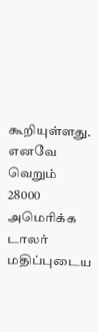கூறியுள்ளது.
எனவே வெறும் 28000 அமெரிக்க டாலர் மதிப்புடைய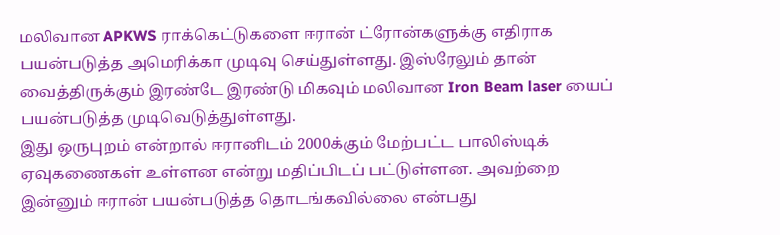மலிவான APKWS ராக்கெட்டுகளை ஈரான் ட்ரோன்களுக்கு எதிராக பயன்படுத்த அமெரிக்கா முடிவு செய்துள்ளது. இஸ்ரேலும் தான் வைத்திருக்கும் இரண்டே இரண்டு மிகவும் மலிவான Iron Beam laser யைப் பயன்படுத்த முடிவெடுத்துள்ளது.
இது ஒருபுறம் என்றால் ஈரானிடம் 2000க்கும் மேற்பட்ட பாலிஸ்டிக் ஏவுகணைகள் உள்ளன என்று மதிப்பிடப் பட்டுள்ளன. அவற்றை இன்னும் ஈரான் பயன்படுத்த தொடங்கவில்லை என்பது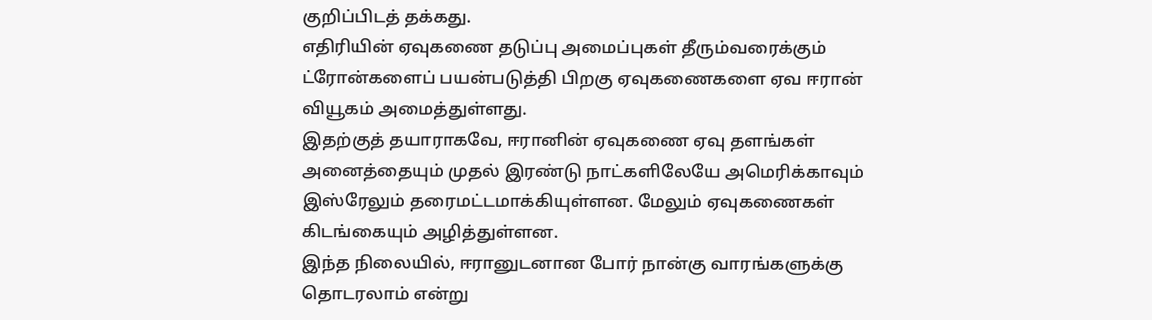குறிப்பிடத் தக்கது.
எதிரியின் ஏவுகணை தடுப்பு அமைப்புகள் தீரும்வரைக்கும் ட்ரோன்களைப் பயன்படுத்தி பிறகு ஏவுகணைகளை ஏவ ஈரான் வியூகம் அமைத்துள்ளது.
இதற்குத் தயாராகவே, ஈரானின் ஏவுகணை ஏவு தளங்கள் அனைத்தையும் முதல் இரண்டு நாட்களிலேயே அமெரிக்காவும் இஸ்ரேலும் தரைமட்டமாக்கியுள்ளன. மேலும் ஏவுகணைகள் கிடங்கையும் அழித்துள்ளன.
இந்த நிலையில், ஈரானுடனான போர் நான்கு வாரங்களுக்கு தொடரலாம் என்று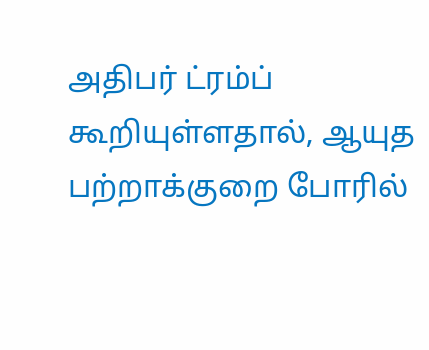அதிபர் ட்ரம்ப் கூறியுள்ளதால், ஆயுத பற்றாக்குறை போரில்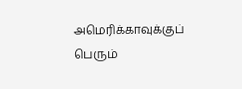அமெரிக்காவுக்குப் பெரும்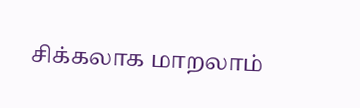சிக்கலாக மாறலாம்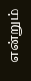என்றும்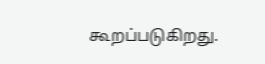கூறப்படுகிறது.